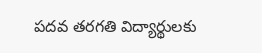పదవ తరగతి విద్యార్థులకు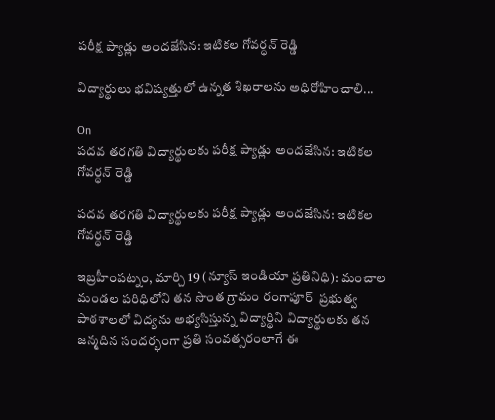పరీక్ష ప్యాడ్లు అందజేసిన: ఇటికల గోవర్ధన్ రెడ్డి

విద్యార్థులు భవిష్యత్తులో ఉన్నత శిఖరాలను అధిరోహించాలి...

On
పదవ తరగతి విద్యార్థులకు పరీక్ష ప్యాడ్లు అందజేసిన: ఇటికల గోవర్ధన్ రెడ్డి

పదవ తరగతి విద్యార్థులకు పరీక్ష ప్యాడ్లు అందజేసిన: ఇటికల గోవర్ధన్ రెడ్డి

ఇబ్రహీంపట్నం, మార్చి 19 (న్యూస్ ఇండియా ప్రతినిధి): మంచాల మండల పరిధిలోని తన సొంత గ్రామం రంగాపూర్  ప్రభుత్వ పాఠశాలలో విద్యను అభ్యసిస్తున్న విద్యార్థిని విద్యార్థులకు తన జన్మదిన సందర్భంగా ప్రతి సంవత్సరంలాగే ఈ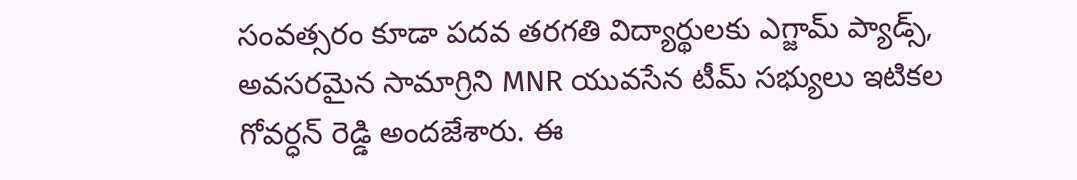సంవత్సరం కూడా పదవ తరగతి విద్యార్థులకు ఎగ్జామ్ ప్యాడ్స్, అవసరమైన సామాగ్రిని MNR యువసేన టీమ్ సభ్యులు ఇటికల గోవర్ధన్ రెడ్డి అందజేశారు. ఈ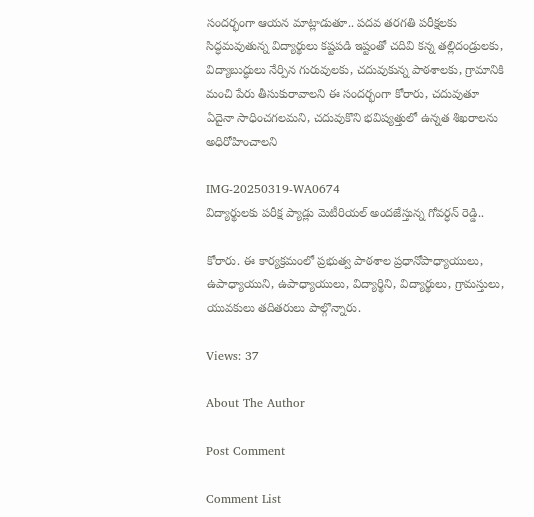సందర్భంగా ఆయన మాట్లాడుతూ.. పదవ తరగతి పరీక్షలకు సిద్ధమవుతున్న విద్యార్థులు కష్టపడి ఇష్టంతో చదివి కన్న తల్లిదండ్రులకు, విద్యాబుద్ధులు నేర్పిన గురువులకు, చదువుకున్న పాఠశాలకు, గ్రామానికి మంచి పేరు తీసుకురావాలని ఈ సందర్భంగా కోరారు, చదువుతూ ఏదైనా సాధించగలమని, చదువుకొని భవిష్యత్తులో ఉన్నత శిఖరాలను అధిరోహించాలని

IMG-20250319-WA0674
విద్యార్థులకు పరీక్ష ప్యాడ్లు మెటీరియల్ అందజేస్తున్న గోవర్ధన్ రెడ్డి..

కోరారు. ఈ కార్యక్రమంలో ప్రభుత్వ పాఠశాల ప్రధానోపాధ్యాయులు, ఉపాధ్యాయుని, ఉపాధ్యాయులు, విద్యార్థిని, విద్యార్థులు, గ్రామస్తులు, యువకులు తదితరులు పాల్గొన్నారు.

Views: 37

About The Author

Post Comment

Comment List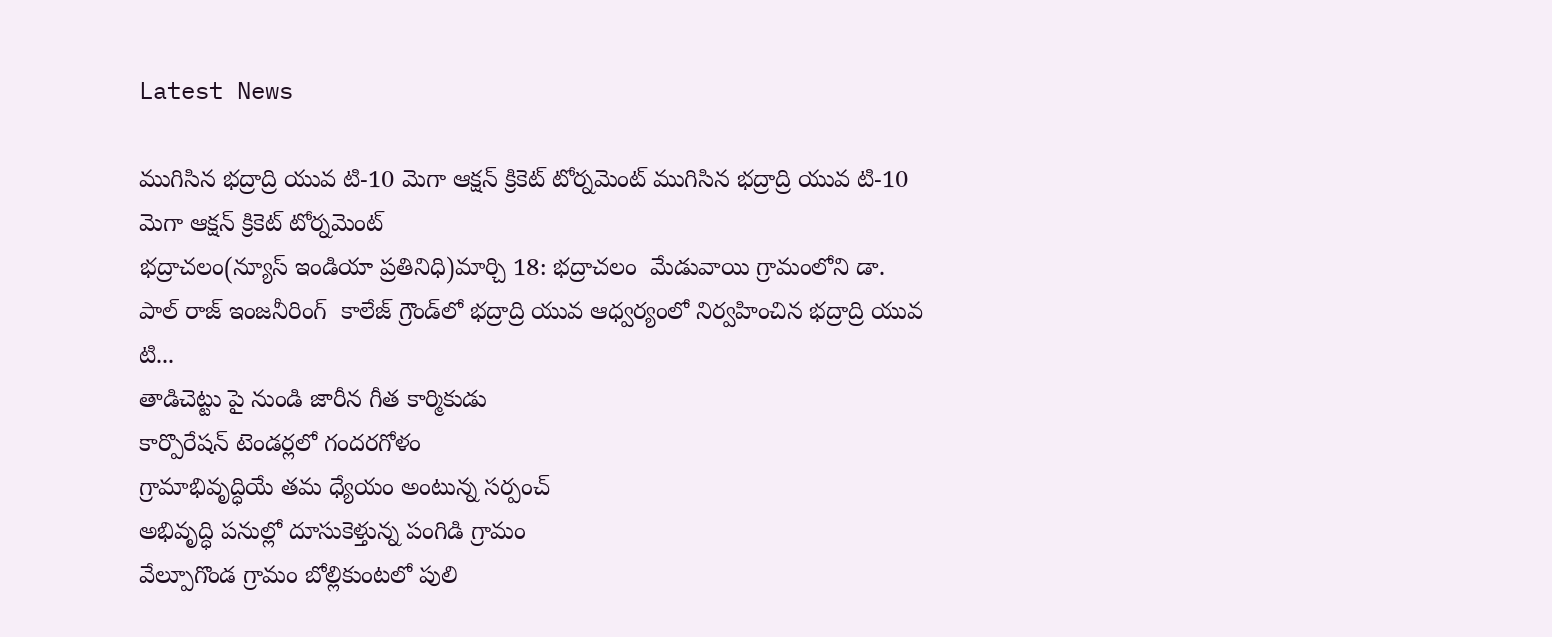Latest News

ముగిసిన భద్రాద్రి యువ టి-10 మెగా ఆక్షన్ క్రికెట్ టోర్నమెంట్ ముగిసిన భద్రాద్రి యువ టి-10 మెగా ఆక్షన్ క్రికెట్ టోర్నమెంట్
భద్రాచలం(న్యూస్ ఇండియా ప్రతినిధి)మార్చి 18: భద్రాచలం  మేడువాయి గ్రామంలోని డా. పాల్ రాజ్ ఇంజనీరింగ్  కాలేజ్ గ్రౌండ్‌లో భద్రాద్రి యువ ఆధ్వర్యంలో నిర్వహించిన భద్రాద్రి యువ టి...
తాడిచెట్టు పై నుండి జారీన గీత కార్మికుడు
కార్పొరేషన్ టెండర్లలో గందరగోళం
గ్రామాభివృద్ధియే తమ ధ్యేయం అంటున్న సర్పంచ్
అభివృద్ధి పనుల్లో దూసుకెళ్తున్న పంగిడి గ్రామం
వేల్పూగొండ గ్రామం బోల్లికుంటలో పులి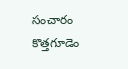సంచారం
కొత్తగూడెం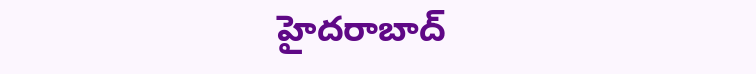హైదరాబాద్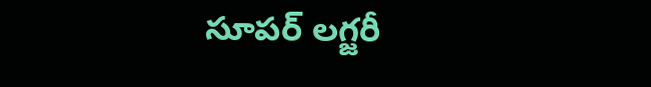సూపర్ లగ్జరీ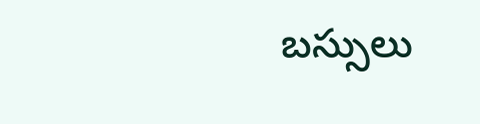బస్సులు